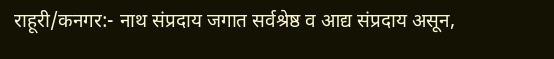राहूरी/कनगर:- नाथ संप्रदाय जगात सर्वश्रेष्ठ व आद्य संप्रदाय असून,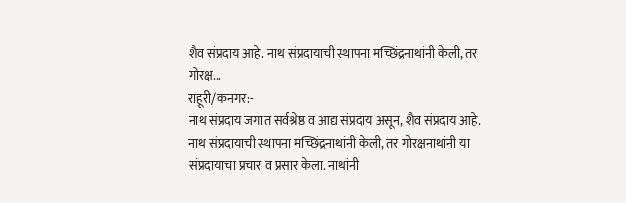शैव संप्रदाय आहे. नाथ संप्रदायाची स्थापना मच्छिंद्रनाथांनी केली, तर गोरक्ष...
राहूरी/कनगर:-
नाथ संप्रदाय जगात सर्वश्रेष्ठ व आद्य संप्रदाय असून, शैव संप्रदाय आहे. नाथ संप्रदायाची स्थापना मच्छिंद्रनाथांनी केली, तर गोरक्षनाथांनी या संप्रदायाचा प्रचार व प्रसार केला. नाथांनी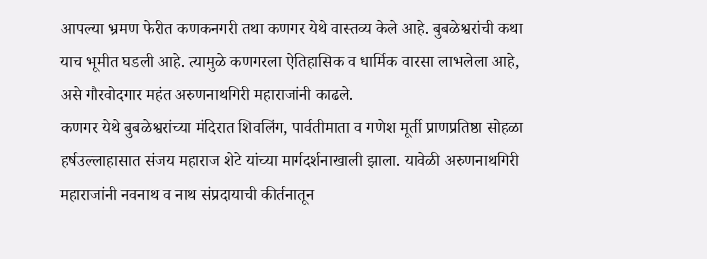आपल्या भ्रमण फेरीत कणकनगरी तथा कणगर येथे वास्तव्य केले आहे. बुबळेश्वरांची कथा याच भूमीत घडली आहे. त्यामुळे कणगरला ऐतिहासिक व धार्मिक वारसा लाभलेला आहे, असे गौरवोदगार महंत अरुणनाथगिरी महाराजांनी काढले.
कणगर येथे बुबळेश्वरांच्या मंदिरात शिवलिंग, पार्वतीमाता व गणेश मूर्ती प्राणप्रतिष्ठा सोहळा हर्षउल्लाहासात संजय महाराज शेटे यांच्या मार्गदर्शनाखाली झाला. यावेळी अरुणनाथगिरी महाराजांनी नवनाथ व नाथ संप्रदायाची कीर्तनातून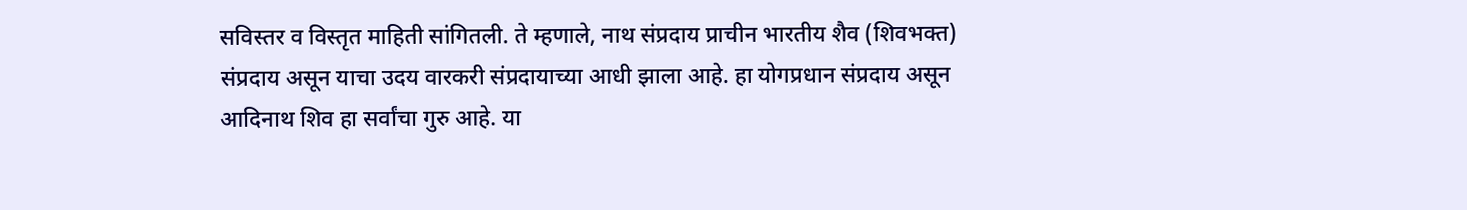सविस्तर व विस्तृत माहिती सांगितली. ते म्हणाले, नाथ संप्रदाय प्राचीन भारतीय शैव (शिवभक्त) संप्रदाय असून याचा उदय वारकरी संप्रदायाच्या आधी झाला आहे. हा योगप्रधान संप्रदाय असून आदिनाथ शिव हा सर्वांचा गुरु आहे. या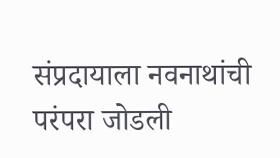संप्रदायाला नवनाथांची परंपरा जोडली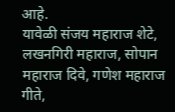आहे.
यावेळी संजय महाराज शेटे, लखनगिरी महाराज, सोपान महाराज दिवे, गणेश महाराज गीते,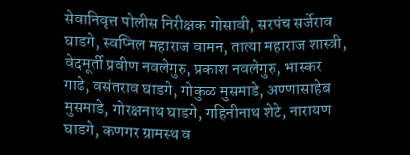सेवानिवृत्त पोलीस निरीक्षक गोसावी, सरपंच सर्जेराव घाडगे, स्वप्निल महाराज वामन, तात्या महाराज शास्त्री, वेदमूर्ती प्रवीण नवलेगुरु, प्रकाश नवलेगुरु, भास्कर गाढे, वसंतराव घाडगे, गोकुळ मुसमाडे, अण्णासाहेब मुसमाडे, गोरक्षनाथ घाडगे, गहिनीनाथ शेटे, नारायण घाडगे, कणगर ग्रामस्थ व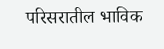परिसरातील भाविक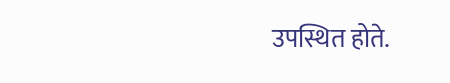उपस्थित होते.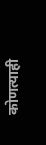कोणत्याही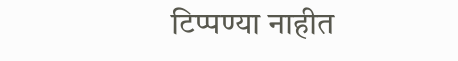टिप्पण्या नाहीत